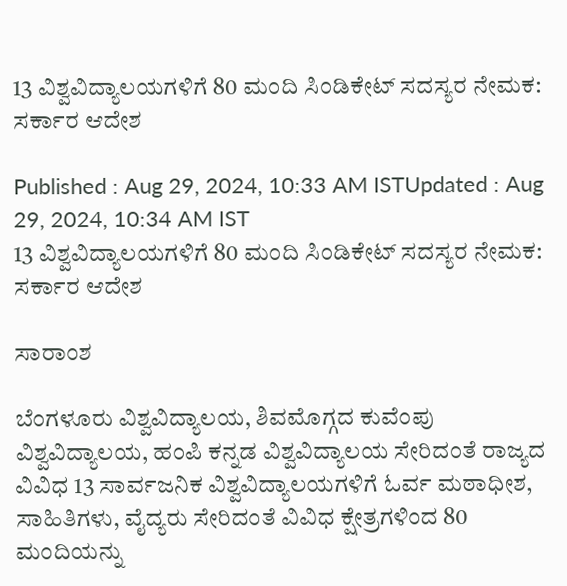13 ವಿಶ್ವವಿದ್ಯಾಲಯಗಳಿಗೆ 80 ಮಂದಿ ಸಿಂಡಿಕೇಟ್‌ ಸದಸ್ಯರ ನೇಮಕ: ಸರ್ಕಾರ ಆದೇಶ

Published : Aug 29, 2024, 10:33 AM ISTUpdated : Aug 29, 2024, 10:34 AM IST
13 ವಿಶ್ವವಿದ್ಯಾಲಯಗಳಿಗೆ 80 ಮಂದಿ ಸಿಂಡಿಕೇಟ್‌ ಸದಸ್ಯರ ನೇಮಕ: ಸರ್ಕಾರ ಆದೇಶ

ಸಾರಾಂಶ

ಬೆಂಗಳೂರು ವಿಶ್ವವಿದ್ಯಾಲಯ, ಶಿವಮೊಗ್ಗದ ಕುವೆಂಪು ವಿಶ್ವವಿದ್ಯಾಲಯ, ಹಂಪಿ ಕನ್ನಡ ವಿಶ್ವವಿದ್ಯಾಲಯ ಸೇರಿದಂತೆ ರಾಜ್ಯದ ವಿವಿಧ 13 ಸಾರ್ವಜನಿಕ ವಿಶ್ವವಿದ್ಯಾಲಯಗಳಿಗೆ ಓರ್ವ ಮಠಾಧೀಶ, ಸಾಹಿತಿಗಳು, ವೈದ್ಯರು ಸೇರಿದಂತೆ ವಿವಿಧ ಕ್ಷೇತ್ರಗಳಿಂದ 80 ಮಂದಿಯನ್ನು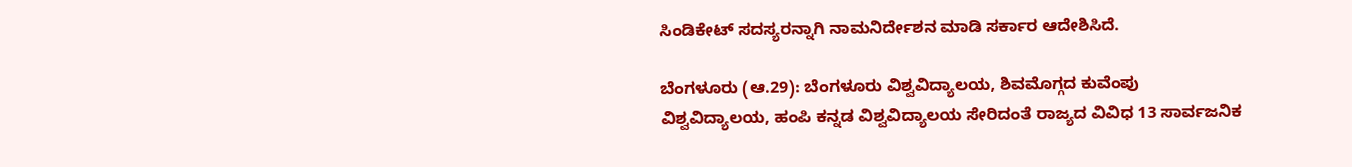ಸಿಂಡಿಕೇಟ್‌ ಸದಸ್ಯರನ್ನಾಗಿ ನಾಮನಿರ್ದೇಶನ ಮಾಡಿ ಸರ್ಕಾರ ಆದೇಶಿಸಿದೆ.

ಬೆಂಗಳೂರು (ಆ.29): ಬೆಂಗಳೂರು ವಿಶ್ವವಿದ್ಯಾಲಯ, ಶಿವಮೊಗ್ಗದ ಕುವೆಂಪು ವಿಶ್ವವಿದ್ಯಾಲಯ, ಹಂಪಿ ಕನ್ನಡ ವಿಶ್ವವಿದ್ಯಾಲಯ ಸೇರಿದಂತೆ ರಾಜ್ಯದ ವಿವಿಧ 13 ಸಾರ್ವಜನಿಕ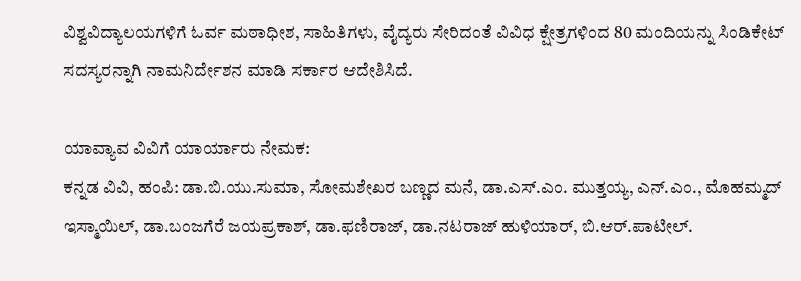ವಿಶ್ವವಿದ್ಯಾಲಯಗಳಿಗೆ ಓರ್ವ ಮಠಾಧೀಶ, ಸಾಹಿತಿಗಳು, ವೈದ್ಯರು ಸೇರಿದಂತೆ ವಿವಿಧ ಕ್ಷೇತ್ರಗಳಿಂದ 80 ಮಂದಿಯನ್ನು ಸಿಂಡಿಕೇಟ್‌ ಸದಸ್ಯರನ್ನಾಗಿ ನಾಮನಿರ್ದೇಶನ ಮಾಡಿ ಸರ್ಕಾರ ಆದೇಶಿಸಿದೆ.

ಯಾವ್ಯಾವ ವಿವಿಗೆ ಯಾರ್ಯಾರು ನೇಮಕ:
ಕನ್ನಡ ವಿವಿ, ಹಂಪಿ: ಡಾ.ಬಿ.ಯು.ಸುಮಾ, ಸೋಮಶೇಖರ ಬಣ್ಣದ ಮನೆ, ಡಾ.ಎಸ್‌.ಎಂ. ಮುತ್ತಯ್ಯ, ಎನ್‌.ಎಂ., ಮೊಹಮ್ಮದ್‌ ಇಸ್ಮಾಯಿಲ್‌, ಡಾ.ಬಂಜಗೆರೆ ಜಯಪ್ರಕಾಶ್‌, ಡಾ.ಫಣಿರಾಜ್‌, ಡಾ.ನಟರಾಜ್‌ ಹುಳಿಯಾರ್‌, ಬಿ.ಆರ್‌.ಪಾಟೀಲ್‌.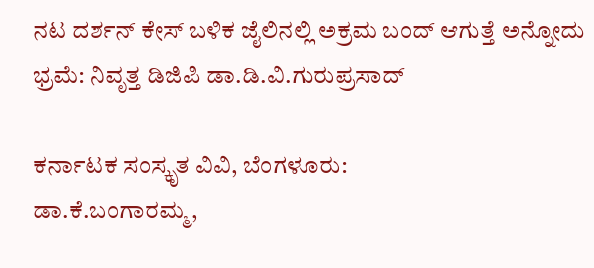ನಟ ದರ್ಶನ್‌ ಕೇಸ್ ಬಳಿಕ ಜೈಲಿನಲ್ಲಿ ಅಕ್ರಮ ಬಂದ್ ಆಗುತ್ತೆ ಅನ್ನೋದು ಭ್ರಮೆ: ನಿವೃತ್ತ ಡಿಜಿಪಿ ಡಾ.ಡಿ.ವಿ.ಗುರುಪ್ರಸಾದ್‌

ಕರ್ನಾಟಕ ಸಂಸ್ಕೃತ ವಿವಿ, ಬೆಂಗಳೂರು:
ಡಾ.ಕೆ.ಬಂಗಾರಮ್ಮ,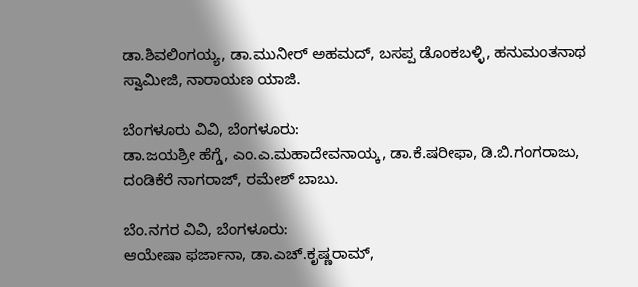ಡಾ.ಶಿವಲಿಂಗಯ್ಯ, ಡಾ.ಮುನೀರ್‌ ಅಹಮದ್‌, ಬಸಪ್ಪ ಡೊಂಕಬಳ್ಳಿ, ಹನುಮಂತನಾಥ ಸ್ವಾಮೀಜಿ, ನಾರಾಯಣ ಯಾಜಿ.

ಬೆಂಗಳೂರು ವಿವಿ, ಬೆಂಗಳೂರು:
ಡಾ.ಜಯಶ್ರೀ ಹೆಗ್ಡೆ, ಎಂ.ಎ.ಮಹಾದೇವನಾಯ್ಕ, ಡಾ.ಕೆ.ಷರೀಫಾ, ಡಿ.ಬಿ.ಗಂಗರಾಜು, ದಂಡಿಕೆರೆ ನಾಗರಾಜ್‌, ರಮೇಶ್‌ ಬಾಬು.

ಬೆಂ.ನಗರ ವಿವಿ, ಬೆಂಗಳೂರು:
ಆಯೇಷಾ ಫರ್ಜಾನಾ, ಡಾ.ಎಚ್‌.ಕೃಷ್ಣರಾಮ್‌,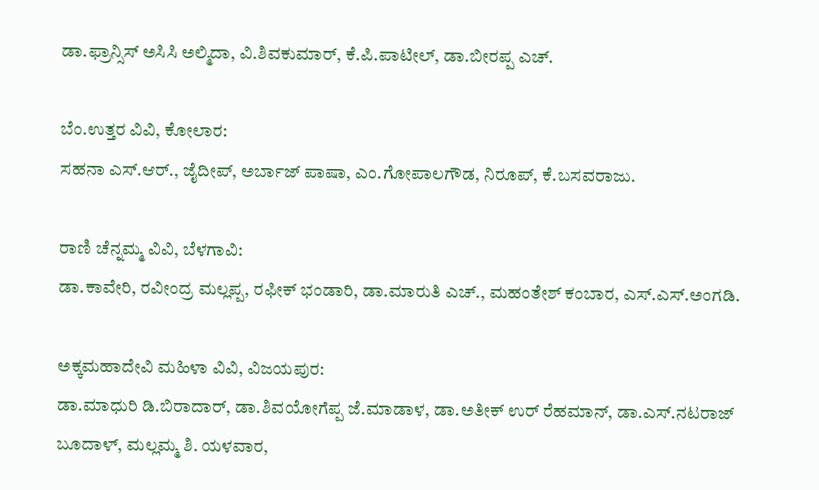ಡಾ.ಫ್ರಾನ್ಸಿಸ್ ಅಸಿಸಿ ಅಲ್ಮಿದಾ, ವಿ.ಶಿವಕುಮಾರ್‌, ಕೆ.ಪಿ.ಪಾಟೀಲ್, ಡಾ.ಬೀರಪ್ಪ ಎಚ್‌.

ಬೆಂ.ಉತ್ತರ ವಿವಿ, ಕೋಲಾರ:
ಸಹನಾ ಎಸ್‌.ಆರ್‌., ಜೈದೀಪ್‌, ಅರ್ಬಾಜ್‌ ಪಾಷಾ, ಎಂ.ಗೋಪಾಲಗೌಡ, ನಿರೂಪ್‌, ಕೆ.ಬಸವರಾಜು.

ರಾಣಿ ಚೆನ್ನಮ್ಮ ವಿವಿ, ಬೆಳಗಾವಿ:
ಡಾ.ಕಾವೇರಿ, ರವೀಂದ್ರ ಮಲ್ಲಪ್ಪ, ರಫೀಕ್‌ ಭಂಡಾರಿ, ಡಾ.ಮಾರುತಿ ಎಚ್‌., ಮಹಂತೇಶ್‌ ಕಂಬಾರ, ಎಸ್‌.ಎಸ್‌.ಅಂಗಡಿ.

ಅಕ್ಕಮಹಾದೇವಿ ಮಹಿಳಾ ವಿವಿ, ವಿಜಯಪುರ:
ಡಾ.ಮಾಧುರಿ ಡಿ.ಬಿರಾದಾರ್‌, ಡಾ.ಶಿವಯೋಗೆಪ್ಪ ಜೆ.ಮಾಡಾಳ, ಡಾ.ಅತೀಕ್‌ ಉರ್‌ ರೆಹಮಾನ್‌, ಡಾ.ಎಸ್‌.ನಟರಾಜ್‌ ಬೂದಾಳ್‌, ಮಲ್ಲಮ್ಮ ಶಿ. ಯಳವಾರ,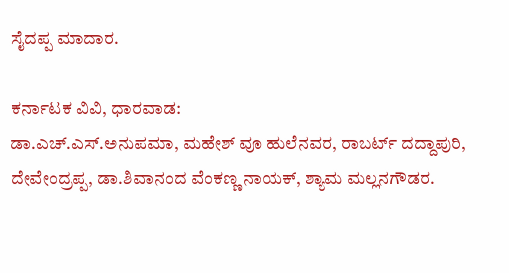ಸೈದಪ್ಪ ಮಾದಾರ.

ಕರ್ನಾಟಕ ವಿವಿ, ಧಾರವಾಡ:
ಡಾ.ಎಚ್‌.ಎಸ್‌.ಅನುಪಮಾ, ಮಹೇಶ್‌ ವೂ ಹುಲೆನವರ, ರಾಬರ್ಟ್‌ ದದ್ದಾಪುರಿ, ದೇವೇಂದ್ರಪ್ಪ, ಡಾ.ಶಿವಾನಂದ ವೆಂಕಣ್ಣ ನಾಯಕ್‌, ಶ್ಯಾಮ ಮಲ್ಲನಗೌಡರ.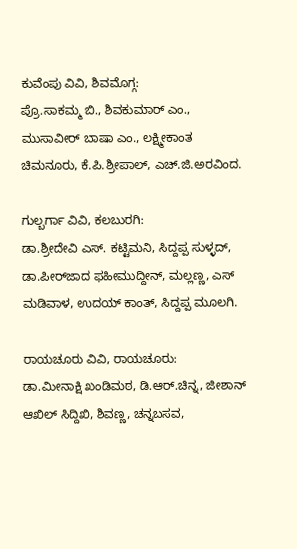ಕುವೆಂಪು ವಿವಿ, ಶಿವಮೊಗ್ಗ:
ಪ್ರೊ.ಸಾಕಮ್ಮ ಬಿ., ಶಿವಕುಮಾರ್‌ ಎಂ., ಮುಸಾವೀರ್‌ ಬಾಷಾ ಎಂ., ಲಕ್ಷ್ಮೀಕಾಂತ ಚಿಮನೂರು, ಕೆ.ಪಿ.ಶ್ರೀಪಾಲ್‌, ಎಚ್‌.ಜಿ.ಅರವಿಂದ.

ಗುಲ್ಬರ್ಗಾ ವಿವಿ, ಕಲಬುರಗಿ:
ಡಾ.ಶ್ರೀದೇವಿ ಎಸ್‌. ಕಟ್ಟಿಮನಿ, ಸಿದ್ದಪ್ಪ ಸುಳ್ಳದ್‌, ಡಾ.ಪೀರ್‌ಜಾದ ಫಹೀಮುದ್ದೀನ್‌, ಮಲ್ಲಣ್ಣ, ಎಸ್‌ ಮಡಿವಾಳ, ಉದಯ್‌ ಕಾಂತ್‌, ಸಿದ್ದಪ್ಪ ಮೂಲಗಿ.

ರಾಯಚೂರು ವಿವಿ, ರಾಯಚೂರು:
ಡಾ.ಮೀನಾಕ್ಷಿ ಖಂಡಿಮಠ, ಡಿ.ಆರ್‌.ಚಿನ್ನ, ಜೀಶಾನ್‌ ಆಖಿಲ್‌ ಸಿದ್ದಿಖಿ, ಶಿವಣ್ಣ, ಚನ್ನಬಸವ,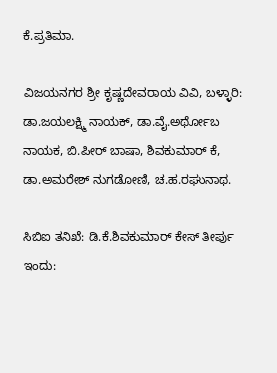ಕೆ.ಪ್ರತಿಮಾ.

ವಿಜಯನಗರ ಶ್ರೀ ಕೃಷ್ಣದೇವರಾಯ ವಿವಿ, ಬಳ್ಳಾರಿ:
ಡಾ.ಜಯಲಕ್ಷ್ಮಿ ನಾಯಕ್‌, ಡಾ.ವೈ.ಅರ್ಥೋಬ ನಾಯಕ, ಬಿ.ಪೀರ್‌ ಬಾಷಾ, ಶಿವಕುಮಾರ್‌ ಕೆ, ಡಾ.ಅಮರೇಶ್‌ ನುಗಡೋಣಿ, ಚ.ಹ.ರಘುನಾಥ.

ಸಿಬಿಐ ತನಿಖೆ: ಡಿ.ಕೆ.ಶಿವಕುಮಾರ್‌ ಕೇಸ್ ತೀರ್ಪು ಇಂದು: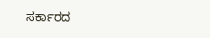ಸರ್ಕಾರದ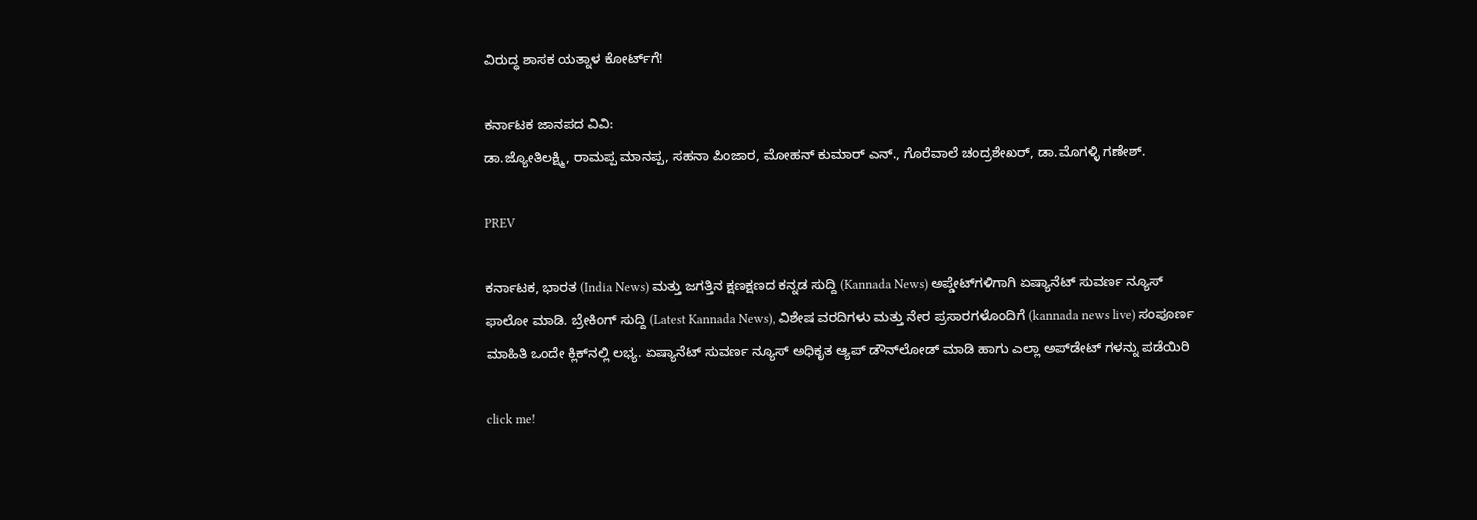ವಿರುದ್ಧ ಶಾಸಕ ಯತ್ನಾಳ ಕೋರ್ಟ್‌ಗೆ!

ಕರ್ನಾಟಕ ಜಾನಪದ ವಿವಿ:
ಡಾ.ಜ್ಯೋತಿಲಕ್ಷ್ಮಿ, ರಾಮಪ್ಪ ಮಾನಪ್ಪ, ಸಹನಾ ಪಿಂಜಾರ, ಮೋಹನ್‌ ಕುಮಾರ್‌ ಎನ್‌., ಗೊರೆವಾಲೆ ಚಂದ್ರಶೇಖರ್‌, ಡಾ.ಮೊಗಳ್ಳಿ ಗಣೇಶ್‌.

PREV

ಕರ್ನಾಟಕ, ಭಾರತ (India News) ಮತ್ತು ಜಗತ್ತಿನ ಕ್ಷಣಕ್ಷಣದ ಕನ್ನಡ ಸುದ್ದಿ (Kannada News) ಅಪ್ಡೇಟ್‌ಗಳಿಗಾಗಿ ಏಷ್ಯಾನೆಟ್ ಸುವರ್ಣ ನ್ಯೂಸ್‌ ಫಾಲೋ ಮಾಡಿ. ಬ್ರೇಕಿಂಗ್ ಸುದ್ದಿ (Latest Kannada News), ವಿಶೇಷ ವರದಿಗಳು ಮತ್ತು ನೇರ ಪ್ರಸಾರಗಳೊಂದಿಗೆ (kannada news live) ಸಂಪೂರ್ಣ ಮಾಹಿತಿ ಒಂದೇ ಕ್ಲಿಕ್‌ನಲ್ಲಿ ಲಭ್ಯ. ಏಷ್ಯಾನೆಟ್ ಸುವರ್ಣ ನ್ಯೂಸ್ ಅಧಿಕೃತ ಆ್ಯಪ್ ಡೌನ್‌ಲೋಡ್ ಮಾಡಿ ಹಾಗು ಎಲ್ಲಾ ಅಪ್‌ಡೇಟ್ ಗಳನ್ನು ಪಡೆಯಿರಿ

click me!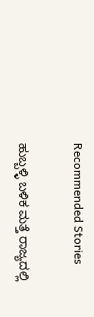Recommended Stories

ಹುಬ್ಬಳ್ಳಿ ಬಳಿಕ ಮತ್ತೆ ರಾಜ್ಯದಲ್ಲಿ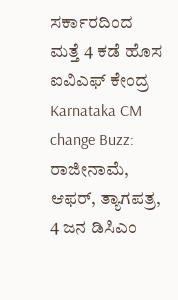ಸರ್ಕಾರದಿಂದ ಮತ್ತೆ 4 ಕಡೆ ಹೊಸ ಐವಿಎಫ್‌ ಕೇಂದ್ರ
Karnataka CM change Buzz: ರಾಜೀನಾಮೆ, ಆಫರ್, ತ್ಯಾಗಪತ್ರ, 4 ಜನ ಡಿಸಿಎಂ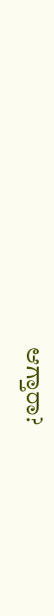ಆಗ್ತಾರಾ?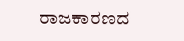ರಾಜಕಾರಣದ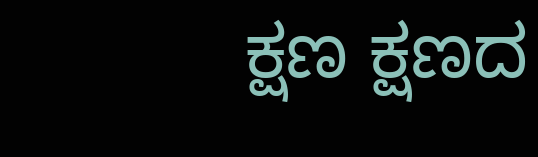ಕ್ಷಣ ಕ್ಷಣದ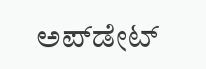ಅಪ್‌ಡೇಟ್